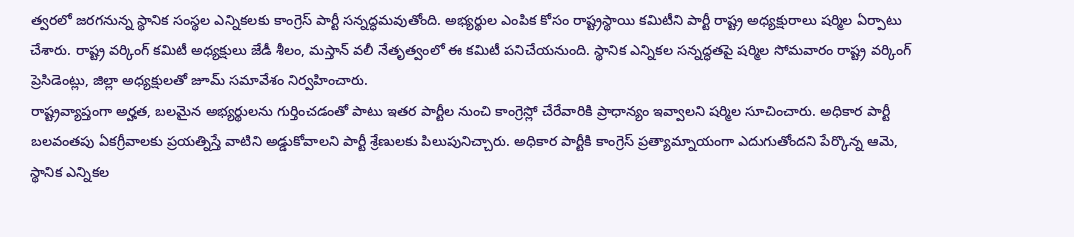త్వరలో జరగనున్న స్థానిక సంస్థల ఎన్నికలకు కాంగ్రెస్ పార్టీ సన్నద్ధమవుతోంది. అభ్యర్థుల ఎంపిక కోసం రాష్ట్రస్థాయి కమిటీని పార్టీ రాష్ట్ర అధ్యక్షురాలు షర్మిల ఏర్పాటు చేశారు. రాష్ట్ర వర్కింగ్ కమిటీ అధ్యక్షులు జేడీ శీలం, మస్తాన్ వలీ నేతృత్వంలో ఈ కమిటీ పనిచేయనుంది. స్థానిక ఎన్నికల సన్నద్ధతపై షర్మిల సోమవారం రాష్ట్ర వర్కింగ్ ప్రెసిడెంట్లు, జిల్లా అధ్యక్షులతో జూమ్ సమావేశం నిర్వహించారు.
రాష్ట్రవ్యాప్తంగా అర్హత, బలమైన అభ్యర్థులను గుర్తించడంతో పాటు ఇతర పార్టీల నుంచి కాంగ్రెస్లో చేరేవారికి ప్రాధాన్యం ఇవ్వాలని షర్మిల సూచించారు. అధికార పార్టీ బలవంతపు ఏకగ్రీవాలకు ప్రయత్నిస్తే వాటిని అడ్డుకోవాలని పార్టీ శ్రేణులకు పిలుపునిచ్చారు. అధికార పార్టీకి కాంగ్రెస్ ప్రత్యామ్నాయంగా ఎదుగుతోందని పేర్కొన్న ఆమె, స్థానిక ఎన్నికల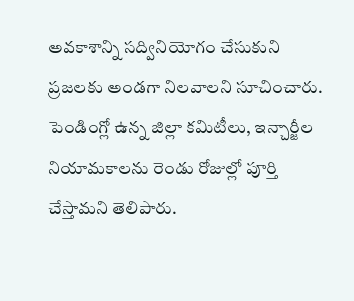అవకాశాన్ని సద్వినియోగం చేసుకుని ప్రజలకు అండగా నిలవాలని సూచించారు. పెండింగ్లో ఉన్న జిల్లా కమిటీలు, ఇన్చార్జీల నియామకాలను రెండు రోజుల్లో పూర్తి చేస్తామని తెలిపారు.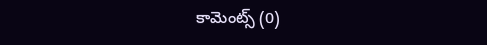కామెంట్స్ (0)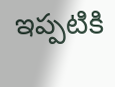ఇప్పటికి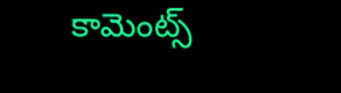కామెంట్స్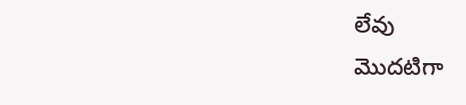లేవు
మొదటిగా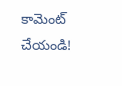కామెంట్ చేయండి!